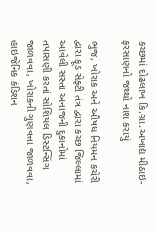કચ્છમાં દોઢલાખ કિ.ગ્રા.અખાદ્ય મીઠાઇ-ફરસાણનો જથ્થો નાશ કરાયું

ભુજ, ખોરાક અને ઔષધ નિયમન કચેરી દ્વારા ફૂડ સેફ્ટી તંત્ર દ્વારા કચ્છ જિલ્લામાં આવેલી સસ્તા અનાજની દુકાનોમાં તપાસણી કરતાં સોશિયલ ડિસ્ટન્સિંગ જાળવવા, ખોરાકની ગુણવત્તા જાળવવા, હાઇજેનિક કંડિશન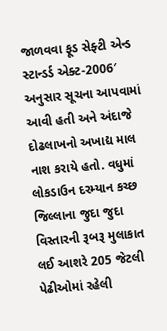જાળવવા ફૂડ સેફ્ટી એન્ડ સ્ટાન્ડર્ડ એક્ટ-2006′ અનુસાર સૂચના આપવામાં આવી હતી અને અંદાજે દોઢલાખનો અખાદ્ય માલ નાશ કરાયે હતો. વધુમાં લોકડાઉન દરમ્યાન કચ્છ જિલ્લાના જુદા જુદા વિસ્તારની રૂબરૂ મુલાકાત લઈ આશરે 205 જેટલી પેઢીઓમાં રહેલી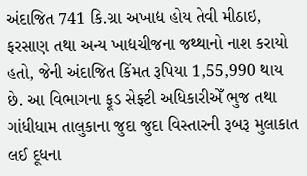અંદાજિત 741 કિ.ગ્રા અખાદ્ય હોય તેવી મીઠાઇ, ફરસાણ તથા અન્ય ખાદ્યચીજના જથ્થાનો નાશ કરાયો હતો, જેની અંદાજિત કિંમત રૂપિયા 1,55,990 થાય છે. આ વિભાગના ફૂડ સેફ્ટી અધિકારીએઁ ભુજ તથા ગાંધીધામ તાલુકાના જુદા જુદા વિસ્તારની રૂબરૂ મુલાકાત લઈ દૂધના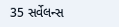35 સર્વેલન્સ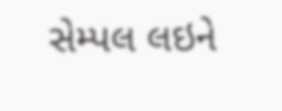સેમ્પલ લઇને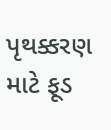પૃથક્કરણ માટે ફૂડ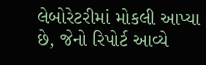લેબોરેટરીમાં મોકલી આપ્યા છે, જેનો રિપોર્ટ આવ્યે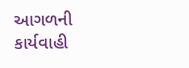આગળની કાર્યવાહી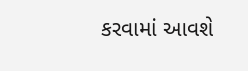કરવામાં આવશે